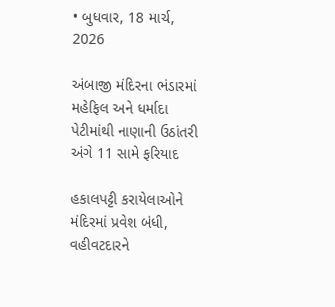• બુધવાર, 18 માર્ચ, 2026

અંબાજી મંદિરના ભંડારમાં મહેફિલ અને ધર્માદા પેટીમાંથી નાણાની ઉઠાંતરી અંગે 11 સામે ફરિયાદ

હકાલપટ્ટી કરાયેલાઓને મંદિરમાં પ્રવેશ બંધી, વહીવટદારને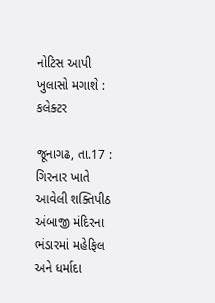નોટિસ આપી ખુલાસો મગાશે : કલેક્ટર

જૂનાગઢ, તા.17 : ગિરનાર ખાતે આવેલી શક્તિપીઠ અંબાજી મંદિરના ભંડારમાં મહેફિલ અને ધર્માદા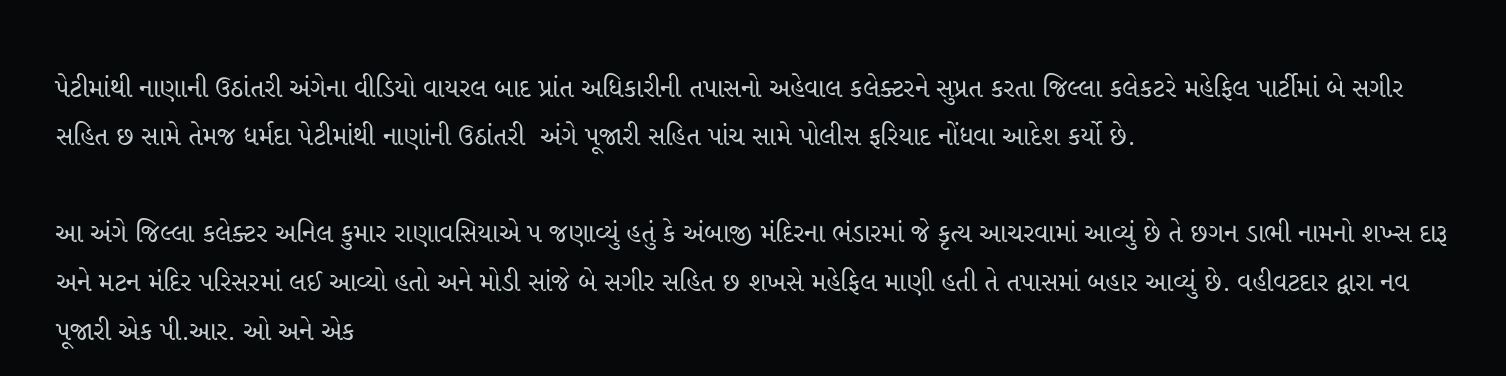પેટીમાંથી નાણાની ઉઠાંતરી અંગેના વીડિયો વાયરલ બાદ પ્રાંત અધિકારીની તપાસનો અહેવાલ કલેક્ટરને સુપ્રત કરતા જિલ્લા કલેકટરે મહેફિલ પાર્ટીમાં બે સગીર સહિત છ સામે તેમજ ધર્મદા પેટીમાંથી નાણાંની ઉઠાંતરી  અંગે પૂજારી સહિત પાંચ સામે પોલીસ ફરિયાદ નોંધવા આદેશ કર્યો છે.

આ અંગે જિલ્લા કલેક્ટર અનિલ કુમાર રાણાવસિયાએ પ જણાવ્યું હતું કે અંબાજી મંદિરના ભંડારમાં જે કૃત્ય આચરવામાં આવ્યું છે તે છગન ડાભી નામનો શખ્સ દારૂ અને મટન મંદિર પરિસરમાં લઈ આવ્યો હતો અને મોડી સાંજે બે સગીર સહિત છ શખસે મહેફિલ માણી હતી તે તપાસમાં બહાર આવ્યું છે. વહીવટદાર દ્વારા નવ પૂજારી એક પી.આર. ઓ અને એક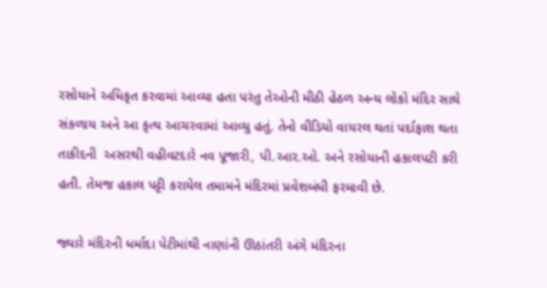રસોયાને અધિકૃત કરવામાં આવ્યા હતા પરંતુ તેઓની મીઠી હેઠળ અન્ય લોકો મંદિર સાથે સંકળાય અને આ કૃત્ય આચરવામાં આવ્યુ હતું. તેનો વીડિયો વાયરલ થતાં પર્દાફાશ થતા તાકીદની  અસરથી વહીવટદારે નવ પૂજારી, પી.આર.ઓ. અને રસોયાની હકાલપટી કરી હતી. તેમજ હકાલ પટ્ટી કરાયેલ તમામને મંદિરમાં પ્રવેશબંધી ફરમાવી છે.

જ્યારે મંદિરની ધર્માદા પેટીમાંથી નાણાંની ઊઠાંતરી અંગે મંદિરના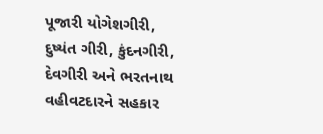પૂજારી યોગેશગીરી, દુષ્યંત ગીરી, કુંદનગીરી, દેવગીરી અને ભરતનાથ વહીવટદારને સહકાર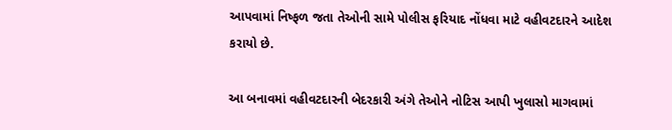આપવામાં નિષ્ફળ જતા તેઓની સામે પોલીસ ફરિયાદ નોંધવા માટે વહીવટદારને આદેશ કરાયો છે.

આ બનાવમાં વહીવટદારની બેદરકારી અંગે તેઓને નોટિસ આપી ખુલાસો માગવામાં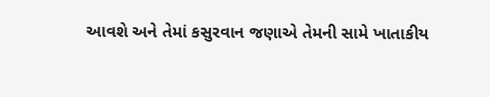આવશે અને તેમાં કસુરવાન જણાએ તેમની સામે ખાતાકીય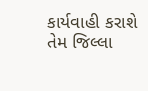કાર્યવાહી કરાશે તેમ જિલ્લા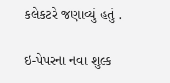કલેકટરે જણાવ્યું હતું .

ઇ-પેપરના નવા શુલ્ક